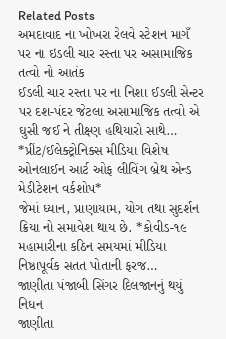Related Posts
અમદાવાદ ના ખોખરા રેલવે સ્ટેશન માગઁ પર ના ઇડલી ચાર રસ્તા પર અસામાજિક તત્વો નો આતંક
ઈડલી ચાર રસ્તા પર ના નિશા ઈડલી સેન્ટર પર દશ-પંદર જેટલા અસામાજિક તત્વો એ ઘુસી જઈ ને તીક્ષ્ણ હથિયારો સાથે…
*પ્રીંટ/ઈલેક્ટ્રોનિક્સ મીડિયા વિશેષ ઓનલાઈન આર્ટ ઓફ લીવિંગ બ્રેથ એન્ડ મેડીટેશન વર્કશોપ*
જેમાં ધ્યાન, પ્રાણાયામ, યોગ તથા સુદર્શન ક્રિયા નો સમાવેશ થાય છે. *કોવીડ-૧૯ મહામારીના કઠિન સમયમાં મીડિયા નિષ્ઠાપૂર્વક સતત પોતાની ફરજ…
જાણીતા પંજાબી સિંગર દિલજાનનું થયું નિધન
જાણીતા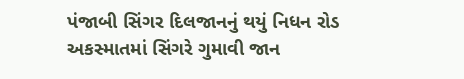પંજાબી સિંગર દિલજાનનું થયું નિધન રોડ અકસ્માતમાં સિંગરે ગુમાવી જાન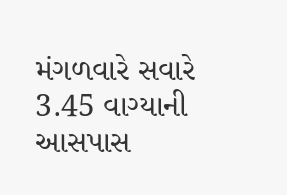મંગળવારે સવારે 3.45 વાગ્યાની આસપાસ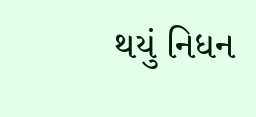થયું નિધન